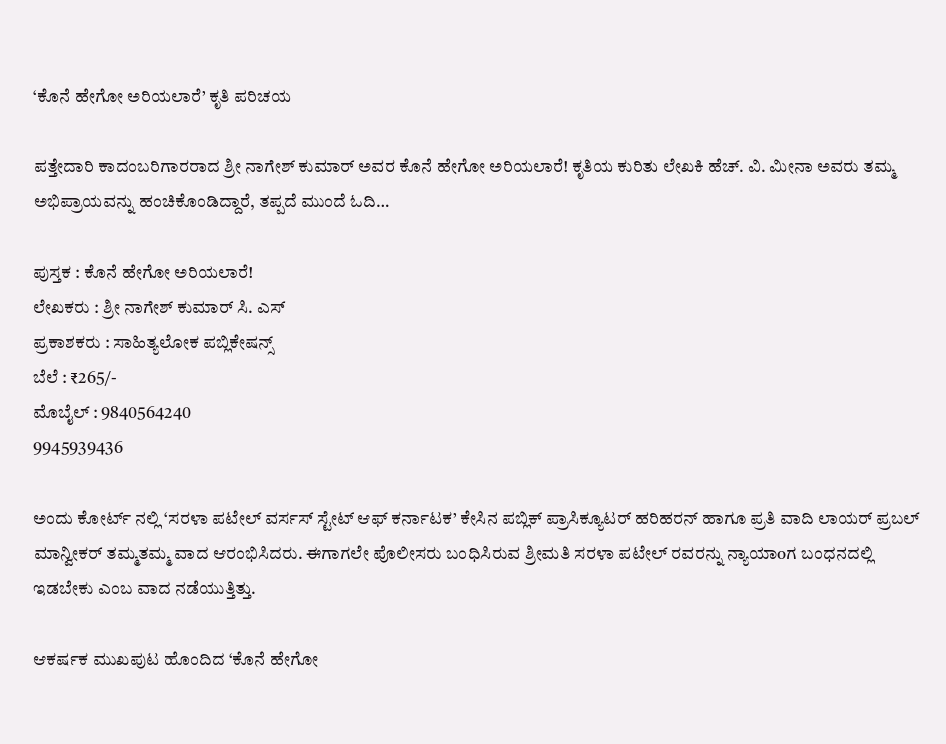‘ಕೊನೆ ಹೇಗೋ ಅರಿಯಲಾರೆ’ ಕೃತಿ ಪರಿಚಯ

ಪತ್ತೇದಾರಿ ಕಾದಂಬರಿಗಾರರಾದ ಶ್ರೀ ನಾಗೇಶ್ ಕುಮಾರ್ ಅವರ ಕೊನೆ ಹೇಗೋ ಅರಿಯಲಾರೆ! ಕೃತಿಯ ಕುರಿತು ಲೇಖಕಿ ಹೆಚ್. ವಿ. ಮೀನಾ ಅವರು ತಮ್ಮ ಅಭಿಪ್ರಾಯವನ್ನು ಹಂಚಿಕೊಂಡಿದ್ದಾರೆ, ತಪ್ಪದೆ ಮುಂದೆ ಓದಿ…

ಪುಸ್ತಕ : ಕೊನೆ ಹೇಗೋ ಅರಿಯಲಾರೆ!
ಲೇಖಕರು : ಶ್ರೀ ನಾಗೇಶ್ ಕುಮಾರ್ ಸಿ. ಎಸ್
ಪ್ರಕಾಶಕರು : ಸಾಹಿತ್ಯಲೋಕ ಪಬ್ಲಿಕೇಷನ್ಸ್
ಬೆಲೆ : ₹265/-
ಮೊಬೈಲ್ : 9840564240
9945939436

ಅಂದು ಕೋರ್ಟ್ ನಲ್ಲಿ ‘ಸರಳಾ ಪಟೇಲ್ ವರ್ಸಸ್ ಸ್ಟೇಟ್ ಆಫ್ ಕರ್ನಾಟಕ’ ಕೇಸಿನ ಪಬ್ಲಿಕ್ ಪ್ರಾಸಿಕ್ಯೂಟರ್ ಹರಿಹರನ್ ಹಾಗೂ ಪ್ರತಿ ವಾದಿ ಲಾಯರ್ ಪ್ರಬಲ್ ಮಾನ್ವೀಕರ್ ತಮ್ಮತಮ್ಮ ವಾದ ಆರಂಭಿಸಿದರು. ಈಗಾಗಲೇ ಪೊಲೀಸರು ಬಂಧಿಸಿರುವ ಶ್ರೀಮತಿ ಸರಳಾ ಪಟೇಲ್ ರವರನ್ನು ನ್ಯಾಯಾoಗ ಬಂಧನದಲ್ಲಿ ಇಡಬೇಕು ಎಂಬ ವಾದ ನಡೆಯುತ್ತಿತ್ತು.

ಆಕರ್ಷಕ ಮುಖಪುಟ ಹೊಂದಿದ ‘ಕೊನೆ ಹೇಗೋ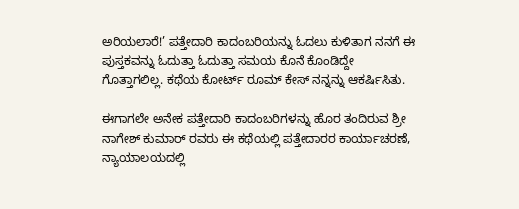ಅರಿಯಲಾರೆ!’ ಪತ್ತೇದಾರಿ ಕಾದಂಬರಿಯನ್ನು ಓದಲು ಕುಳಿತಾಗ ನನಗೆ ಈ ಪುಸ್ತಕವನ್ನು ಓದುತ್ತಾ ಓದುತ್ತಾ ಸಮಯ ಕೊನೆ ಕೊಂಡಿದ್ದೇ ಗೊತ್ತಾಗಲಿಲ್ಲ. ಕಥೆಯ ಕೋರ್ಟ್ ರೂಮ್ ಕೇಸ್ ನನ್ನನ್ನು ಆಕರ್ಷಿಸಿತು.

ಈಗಾಗಲೇ ಅನೇಕ ಪತ್ತೇದಾರಿ ಕಾದಂಬರಿಗಳನ್ನು ಹೊರ ತಂದಿರುವ ಶ್ರೀ ನಾಗೇಶ್ ಕುಮಾರ್ ರವರು ಈ ಕಥೆಯಲ್ಲಿ ಪತ್ತೇದಾರರ ಕಾರ್ಯಾಚರಣೆ, ನ್ಯಾಯಾಲಯದಲ್ಲಿ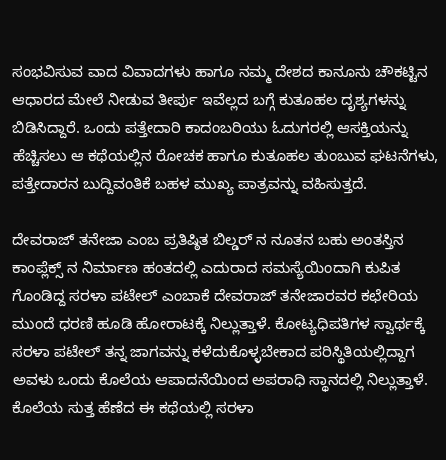ಸಂಭವಿಸುವ ವಾದ ವಿವಾದಗಳು ಹಾಗೂ ನಮ್ಮ ದೇಶದ ಕಾನೂನು ಚೌಕಟ್ಟಿನ ಆಧಾರದ ಮೇಲೆ ನೀಡುವ ತೀರ್ಪು ಇವೆಲ್ಲದ ಬಗ್ಗೆ ಕುತೂಹಲ ದೃಶ್ಯಗಳನ್ನು ಬಿಡಿಸಿದ್ದಾರೆ. ಒಂದು ಪತ್ತೇದಾರಿ ಕಾದಂಬರಿಯು ಓದುಗರಲ್ಲಿ ಆಸಕ್ತಿಯನ್ನು ಹೆಚ್ಚಿಸಲು ಆ ಕಥೆಯಲ್ಲಿನ ರೋಚಕ ಹಾಗೂ ಕುತೂಹಲ ತುಂಬುವ ಘಟನೆಗಳು, ಪತ್ತೇದಾರನ ಬುದ್ದಿವಂತಿಕೆ ಬಹಳ ಮುಖ್ಯ ಪಾತ್ರವನ್ನು ವಹಿಸುತ್ತದೆ.

ದೇವರಾಜ್ ತನೇಜಾ ಎಂಬ ಪ್ರತಿಷ್ಠಿತ ಬಿಲ್ಡರ್ ನ ನೂತನ ಬಹು ಅಂತಸ್ತಿನ ಕಾಂಪ್ಲೆಕ್ಸ್ ನ ನಿರ್ಮಾಣ ಹಂತದಲ್ಲಿ ಎದುರಾದ ಸಮಸ್ಯೆಯಿಂದಾಗಿ ಕುಪಿತ ಗೊಂಡಿದ್ದ ಸರಳಾ ಪಟೇಲ್ ಎಂಬಾಕೆ ದೇವರಾಜ್ ತನೇಜಾರವರ ಕಛೇರಿಯ ಮುಂದೆ ಧರಣಿ ಹೂಡಿ ಹೋರಾಟಕ್ಕೆ ನಿಲ್ಲುತ್ತಾಳೆ. ಕೋಟ್ಯಧಿಪತಿಗಳ ಸ್ವಾರ್ಥಕ್ಕೆ ಸರಳಾ ಪಟೇಲ್ ತನ್ನ ಜಾಗವನ್ನು ಕಳೆದುಕೊಳ್ಳಬೇಕಾದ ಪರಿಸ್ಥಿತಿಯಲ್ಲಿದ್ದಾಗ ಅವಳು ಒಂದು ಕೊಲೆಯ ಆಪಾದನೆಯಿಂದ ಅಪರಾಧಿ ಸ್ಥಾನದಲ್ಲಿ ನಿಲ್ಲುತ್ತಾಳೆ. ಕೊಲೆಯ ಸುತ್ತ ಹೆಣೆದ ಈ ಕಥೆಯಲ್ಲಿ ಸರಳಾ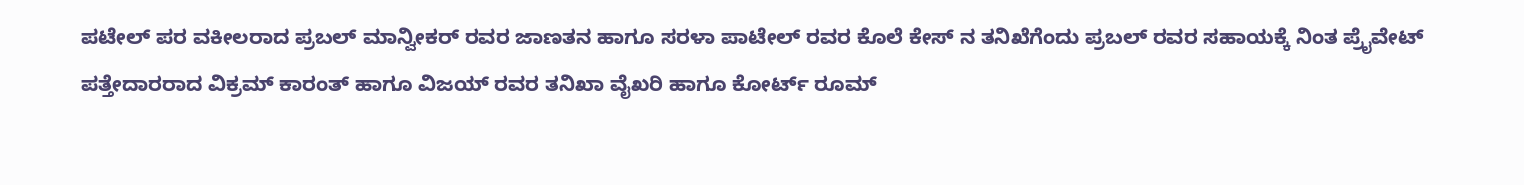ಪಟೇಲ್ ಪರ ವಕೀಲರಾದ ಪ್ರಬಲ್ ಮಾನ್ವೀಕರ್ ರವರ ಜಾಣತನ ಹಾಗೂ ಸರಳಾ ಪಾಟೇಲ್ ರವರ ಕೊಲೆ ಕೇಸ್ ನ ತನಿಖೆಗೆಂದು ಪ್ರಬಲ್ ರವರ ಸಹಾಯಕ್ಕೆ ನಿಂತ ಪ್ರೈವೇಟ್ ಪತ್ತೇದಾರರಾದ ವಿಕ್ರಮ್ ಕಾರಂತ್ ಹಾಗೂ ವಿಜಯ್ ರವರ ತನಿಖಾ ವೈಖರಿ ಹಾಗೂ ಕೋರ್ಟ್ ರೂಮ್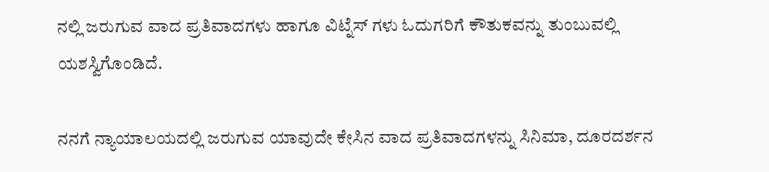ನಲ್ಲಿ ಜರುಗುವ ವಾದ ಪ್ರತಿವಾದಗಳು ಹಾಗೂ ವಿಟ್ನೆಸ್ ಗಳು ಓದುಗರಿಗೆ ಕೌತುಕವನ್ನು ತುಂಬುವಲ್ಲಿ ಯಶಸ್ವಿಗೊಂಡಿದೆ.

ನನಗೆ ನ್ಯಾಯಾಲಯದಲ್ಲಿ ಜರುಗುವ ಯಾವುದೇ ಕೇಸಿನ ವಾದ ಪ್ರತಿವಾದಗಳನ್ನು ಸಿನಿಮಾ, ದೂರದರ್ಶನ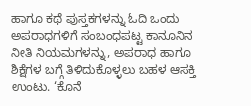ಹಾಗೂ ಕಥೆ ಪುಸ್ತಕಗಳನ್ನು ಓದಿ ಒಂದು ಅಪರಾಧಗಳಿಗೆ ಸಂಬಂಧಪಟ್ಟ ಕಾನೂನಿನ ನೀತಿ ನಿಯಮಗಳನ್ನು, ಅಪರಾಧ ಹಾಗೂ ಶಿಕ್ಷೆಗಳ ಬಗ್ಗೆ ತಿಳಿದುಕೊಳ್ಳಲು ಬಹಳ ಆಸಕ್ತಿ ಉಂಟು. ‘ಕೊನೆ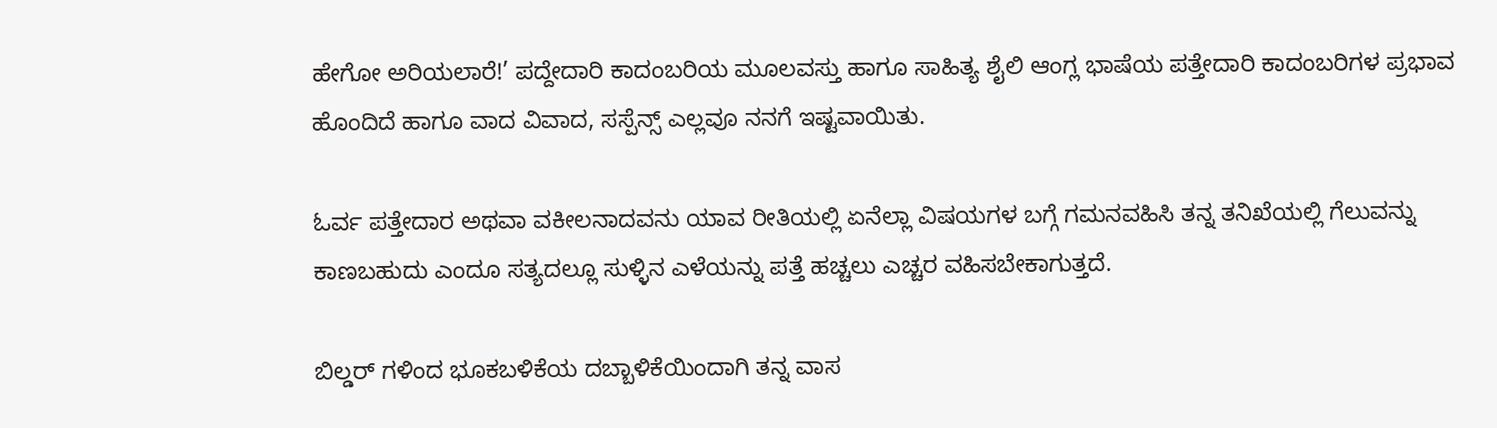ಹೇಗೋ ಅರಿಯಲಾರೆ!’ ಪದ್ದೇದಾರಿ ಕಾದಂಬರಿಯ ಮೂಲವಸ್ತು ಹಾಗೂ ಸಾಹಿತ್ಯ ಶೈಲಿ ಆಂಗ್ಲ ಭಾಷೆಯ ಪತ್ತೇದಾರಿ ಕಾದಂಬರಿಗಳ ಪ್ರಭಾವ ಹೊಂದಿದೆ ಹಾಗೂ ವಾದ ವಿವಾದ, ಸಸ್ಪೆನ್ಸ್ ಎಲ್ಲವೂ ನನಗೆ ಇಷ್ಟವಾಯಿತು.

ಓರ್ವ ಪತ್ತೇದಾರ ಅಥವಾ ವಕೀಲನಾದವನು ಯಾವ ರೀತಿಯಲ್ಲಿ ಏನೆಲ್ಲಾ ವಿಷಯಗಳ ಬಗ್ಗೆ ಗಮನವಹಿಸಿ ತನ್ನ ತನಿಖೆಯಲ್ಲಿ ಗೆಲುವನ್ನು ಕಾಣಬಹುದು ಎಂದೂ ಸತ್ಯದಲ್ಲೂ ಸುಳ್ಳಿನ ಎಳೆಯನ್ನು ಪತ್ತೆ ಹಚ್ಚಲು ಎಚ್ಚರ ವಹಿಸಬೇಕಾಗುತ್ತದೆ.

ಬಿಲ್ಡರ್ ಗಳಿಂದ ಭೂಕಬಳಿಕೆಯ ದಬ್ಬಾಳಿಕೆಯಿಂದಾಗಿ ತನ್ನ ವಾಸ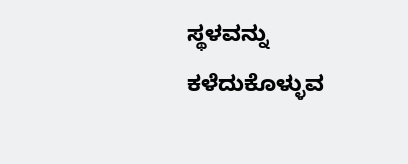ಸ್ಥಳವನ್ನು ಕಳೆದುಕೊಳ್ಳುವ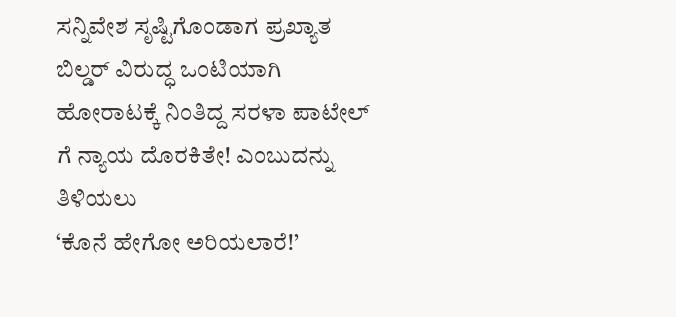ಸನ್ನಿವೇಶ ಸೃಷ್ಟಿಗೊಂಡಾಗ ಪ್ರಖ್ಯಾತ ಬಿಲ್ಡರ್ ವಿರುದ್ಧ ಒಂಟಿಯಾಗಿ ಹೋರಾಟಕ್ಕೆ ನಿಂತಿದ್ದ ಸರಳಾ ಪಾಟೇಲ್ ಗೆ ನ್ಯಾಯ ದೊರಕಿತೇ! ಎಂಬುದನ್ನು ತಿಳಿಯಲು
‘ಕೊನೆ ಹೇಗೋ ಅರಿಯಲಾರೆ!’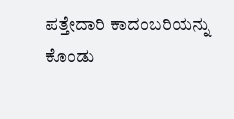ಪತ್ತೇದಾರಿ ಕಾದಂಬರಿಯನ್ನು ಕೊಂಡು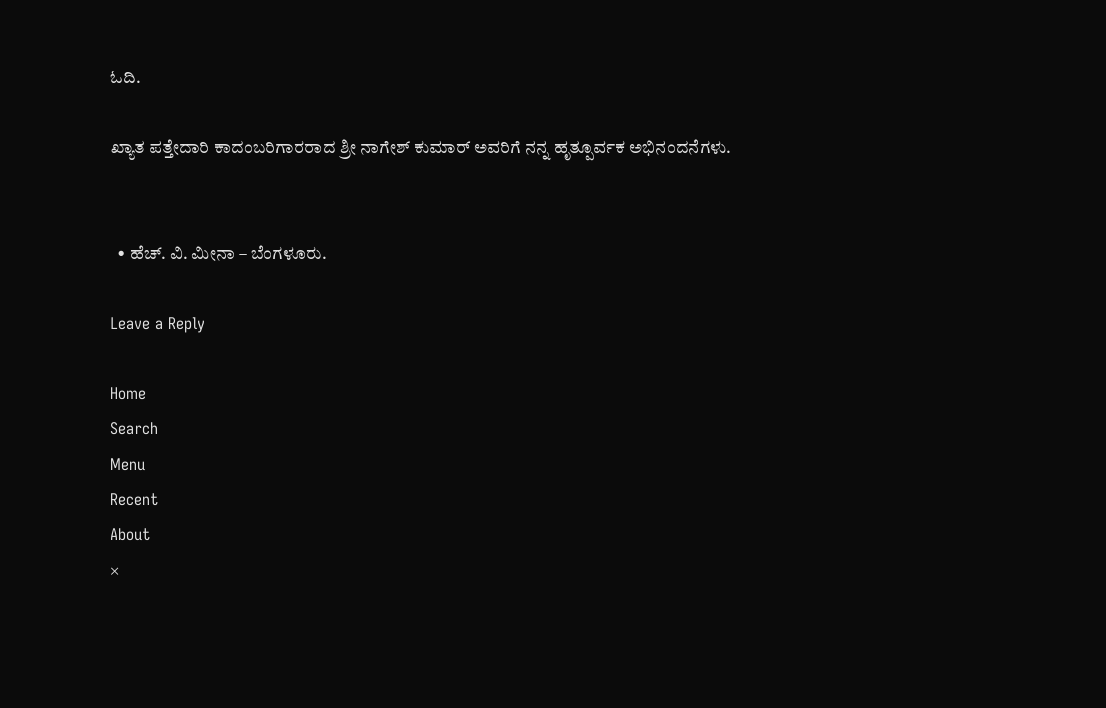ಓದಿ.

ಖ್ಯಾತ ಪತ್ತೇದಾರಿ ಕಾದಂಬರಿಗಾರರಾದ ಶ್ರೀ ನಾಗೇಶ್ ಕುಮಾರ್ ಅವರಿಗೆ ನನ್ನ ಹೃತ್ಪೂರ್ವಕ ಅಭಿನಂದನೆಗಳು.


  • ಹೆಚ್. ವಿ. ಮೀನಾ – ಬೆಂಗಳೂರು.

Leave a Reply

Home
Search
Menu
Recent
About
×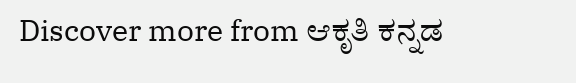Discover more from ಆಕೃತಿ ಕನ್ನಡ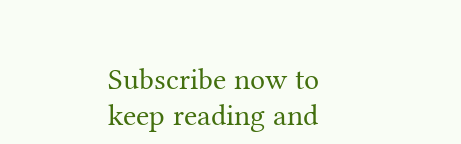Subscribe now to keep reading and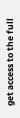get access to the full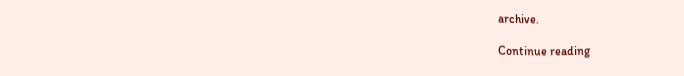archive.

Continue reading